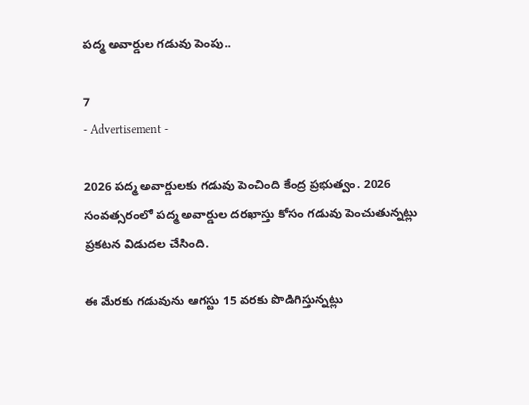పద్మ అవార్డుల గడువు పెంపు..

7
- Advertisement -

2026 పద్మ అవార్డులకు గడువు పెంచింది కేంద్ర ప్రభుత్వం. 2026 సంవత్సరంలో పద్మ అవార్డుల దరఖాస్తు కోసం గడువు పెంచుతున్నట్లు ప్రకటన విడుదల చేసింది.

ఈ మేరకు గడువును ఆగస్టు 15 వరకు పొడిగిస్తున్నట్లు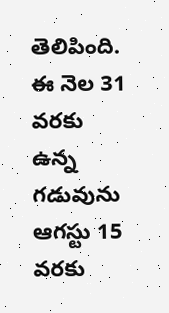తెలిపింది. ఈ నెల 31 వరకు ఉన్న గడువును ఆగస్టు 15 వరకు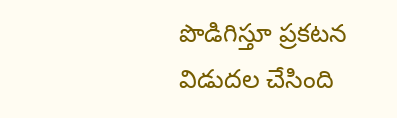పొడిగిస్తూ ప్రకటన విడుదల చేసింది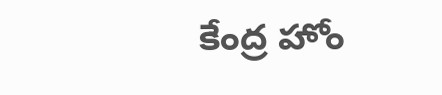కేంద్ర హోం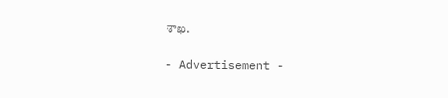శాఖ.

- Advertisement -